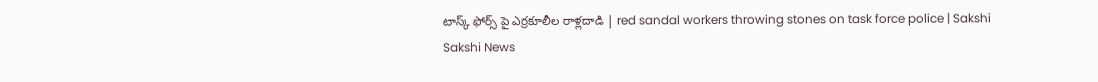టాస్క్ ఫోర్స్ పై ఎర్రకూలీల రాళ్లదాడి | red sandal workers throwing stones on task force police | Sakshi
Sakshi News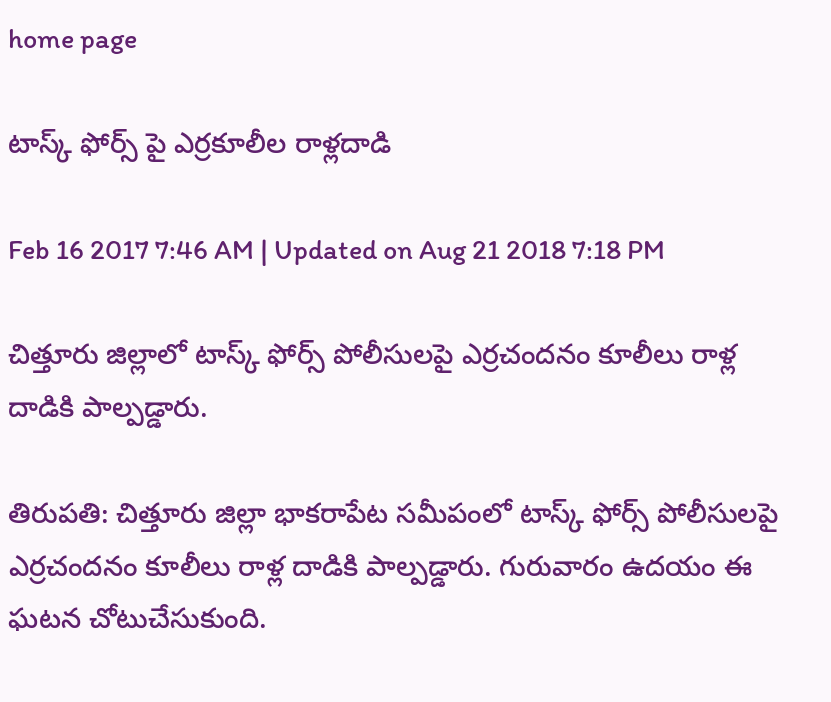home page

టాస్క్ ఫోర్స్ పై ఎర్రకూలీల రాళ్లదాడి

Feb 16 2017 7:46 AM | Updated on Aug 21 2018 7:18 PM

చిత్తూరు జిల్లాలో టాస్క్ ఫోర్స్ పోలీసులపై ఎర్రచందనం కూలీలు రాళ్ల దాడికి పాల్పడ్డారు.

తిరుపతి: చిత్తూరు జిల్లా భాకరాపేట సమీపంలో టాస్క్ ఫోర్స్ పోలీసులపై ఎర్రచందనం కూలీలు రాళ్ల దాడికి పాల్పడ్డారు. గురువారం ఉదయం ఈ ఘటన చోటుచేసుకుంది.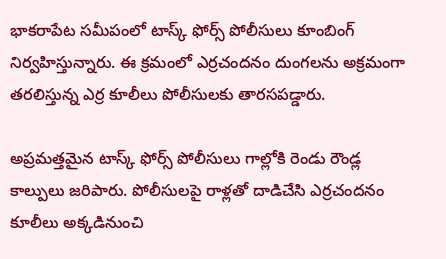భాకరాపేట సమీపంలో టాస్క్ ఫోర్స్ పోలీసులు కూంబింగ్ నిర్వహిస్తున్నారు. ఈ క్రమంలో ఎర్రచందనం దుంగలను అక్రమంగా తరలిస్తున్న ఎర్ర కూలీలు పోలీసులకు తారసపడ్డారు.

అప్రమత్తమైన టాస్క్ ఫోర్స్ పోలీసులు గాల్లోకి రెండు రౌండ్ల కాల్పులు జరిపారు. పోలీసులపై రాళ్లతో దాడిచేసి ఎర్రచందనం కూలీలు అక్కడినుంచి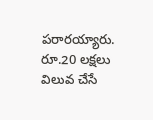పరారయ్యారు. రూ.20 లక్షలు విలువ చేసే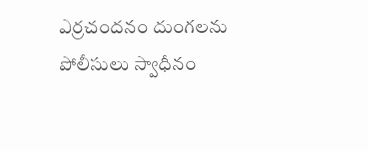ఎర్రచందనం దుంగలను పోలీసులు స్వాధీనం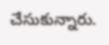చేసుకున్నారు.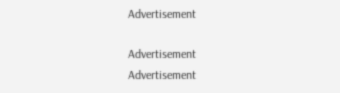Advertisement

Advertisement
Advertisement